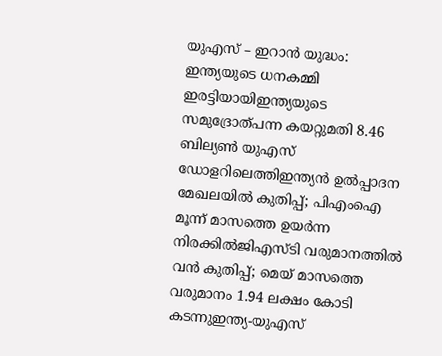യുഎസ് – ഇറാൻ യുദ്ധം: ഇന്ത്യയുടെ ധനകമ്മി ഇരട്ടിയായിഇന്ത്യയുടെ സമുദ്രോത്പന്ന കയറ്റുമതി 8.46 ബില്യൺ യുഎസ് ഡോളറിലെത്തിഇന്ത്യന്‍ ഉല്‍പ്പാദന മേഖലയില്‍ കുതിപ്പ്; പിഎംഐ മൂന്ന് മാസത്തെ ഉയര്‍ന്ന നിരക്കില്‍ജിഎസ്ടി വരുമാനത്തിൽ വൻ കുതിപ്പ്; മെയ് മാസത്തെ വരുമാനം 1.94 ലക്ഷം കോടി കടന്നുഇന്ത്യ-യുഎസ്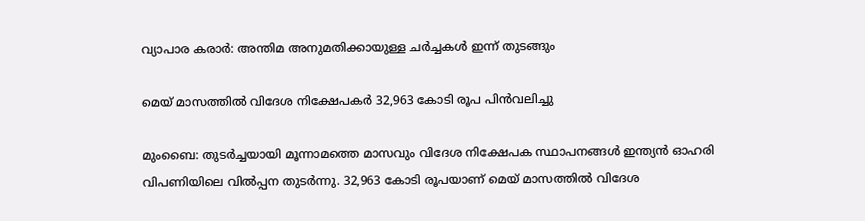വ്യാപാര കരാർ: അന്തിമ അനുമതിക്കായുള്ള ചർച്ചകൾ ഇന്ന് തുടങ്ങും

മെയ്‌ മാസത്തില്‍ വിദേശ നിക്ഷേപകര്‍ 32,963 കോടി രൂപ പിന്‍വലിച്ചു

മുംബൈ: തുടര്‍ച്ചയായി മൂന്നാമത്തെ മാസവും വിദേശ നിക്ഷേപക സ്ഥാപനങ്ങള്‍ ഇന്ത്യന്‍ ഓഹരി വിപണിയിലെ വില്‍പ്പന തുടര്‍ന്നു. 32,963 കോടി രൂപയാണ്‌ മെയ്‌ മാസത്തില്‍ വിദേശ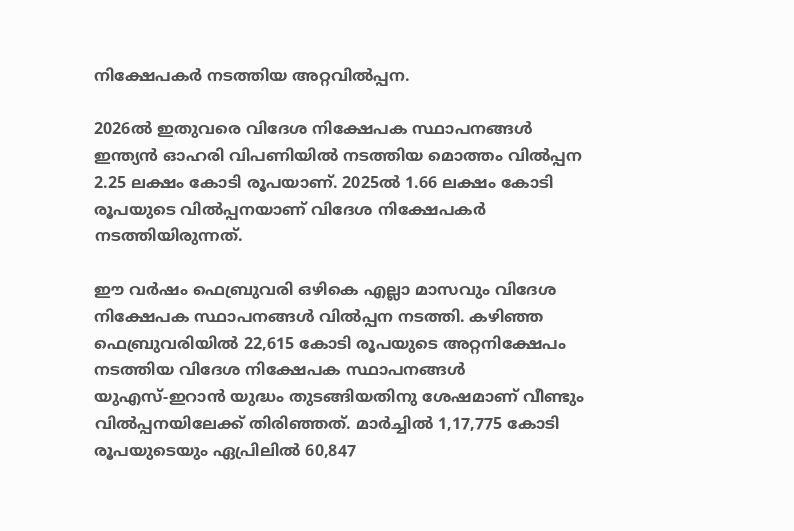നിക്ഷേപകര്‍ നടത്തിയ അറ്റവില്‍പ്പന.

2026ല്‍ ഇതുവരെ വിദേശ നിക്ഷേപക സ്ഥാപനങ്ങള്‍ ഇന്ത്യന്‍ ഓഹരി വിപണിയില്‍ നടത്തിയ മൊത്തം വില്‍പ്പന 2.25 ലക്ഷം കോടി രൂപയാണ്‌. 2025ല്‍ 1.66 ലക്ഷം കോടി രൂപയുടെ വില്‍പ്പനയാണ്‌ വിദേശ നിക്ഷേപകര്‍ നടത്തിയിരുന്നത്‌.

ഈ വര്‍ഷം ഫെബ്രുവരി ഒഴികെ എല്ലാ മാസവും വിദേശ നിക്ഷേപക സ്ഥാപനങ്ങള്‍ വില്‍പ്പന നടത്തി. കഴിഞ്ഞ ഫെബ്രുവരിയില്‍ 22,615 കോടി രൂപയുടെ അറ്റനിക്ഷേപം നടത്തിയ വിദേശ നിക്ഷേപക സ്ഥാപനങ്ങള്‍ യുഎസ്‌-ഇറാന്‍ യുദ്ധം തുടങ്ങിയതിനു ശേഷമാണ്‌ വീണ്ടും വില്‍പ്പനയിലേക്ക്‌ തിരിഞ്ഞത്‌. മാര്‍ച്ചില്‍ 1,17,775 കോടി രൂപയുടെയും ഏപ്രിലില്‍ 60,847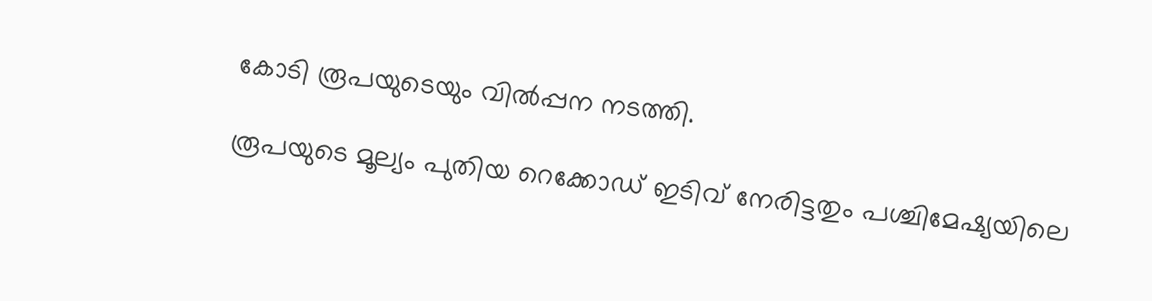കോടി രൂപയുടെയും വില്‍പ്പന നടത്തി.

രൂപയുടെ മൂല്യം പുതിയ റെക്കോഡ്‌ ഇടിവ്‌ നേരിട്ടതും പശ്ചിമേഷ്യയിലെ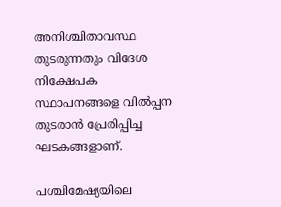അനിശ്ചിതാവസ്ഥ തുടരുന്നതും വിദേശ നിക്ഷേപക സ്ഥാപനങ്ങളെ വില്‍പ്പന തുടരാന്‍ പ്രേരിപ്പിച്ച ഘടകങ്ങളാണ്‌.

പശ്ചിമേഷ്യയിലെ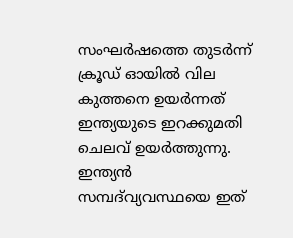സംഘര്‍ഷത്തെ തുടര്‍ന്ന്‌ ക്രൂഡ്‌ ഓയില്‍ വില കുത്തനെ ഉയര്‍ന്നത്‌ ഇന്ത്യയുടെ ഇറക്കുമതി ചെലവ്‌ ഉയര്‍ത്തുന്നു. ഇന്ത്യന്‍ സമ്പദ്‌വ്യവസ്ഥയെ ഇത്‌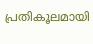പ്രതികൂലമായി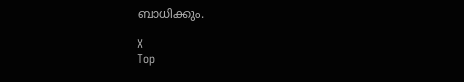ബാധിക്കും.

X
Top